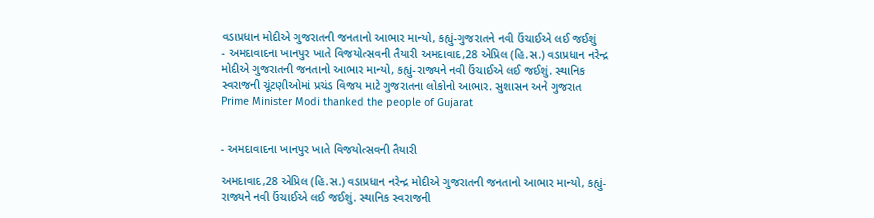વડાપ્રધાન મોદીએ ગુજરાતની જનતાનો આભાર માન્યો, કહ્યું-ગુજરાતને નવી ઉંચાઈએ લઈ જઈશું
- અમદાવાદના ખાનપુર ખાતે વિજયોત્સવની તૈયારી અમદાવાદ,28 એપ્રિલ (હિ.સ.) વડાપ્રધાન નરેન્દ્ર મોદીએ ગુજરાતની જનતાનો આભાર માન્યો, કહ્યું-રાજ્યને નવી ઉંચાઈએ લઈ જઈશું. સ્થાનિક સ્વરાજની ચૂંટણીઓમાં પ્રચંડ વિજય માટે ગુજરાતના લોકોનો આભાર. સુશાસન અને ગુજરાત
Prime Minister Modi thanked the people of Gujarat


- અમદાવાદના ખાનપુર ખાતે વિજયોત્સવની તૈયારી

અમદાવાદ,28 એપ્રિલ (હિ.સ.) વડાપ્રધાન નરેન્દ્ર મોદીએ ગુજરાતની જનતાનો આભાર માન્યો, કહ્યું-રાજ્યને નવી ઉંચાઈએ લઈ જઈશું. સ્થાનિક સ્વરાજની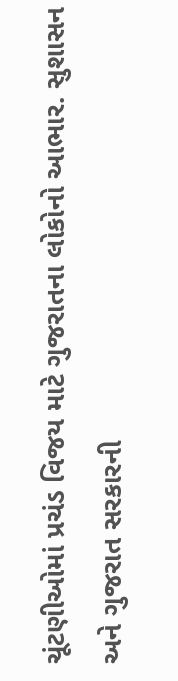ચૂંટણીઓમાં પ્રચંડ વિજય માટે ગુજરાતના લોકોનો આભાર. સુશાસન અને ગુજરાત સરકારની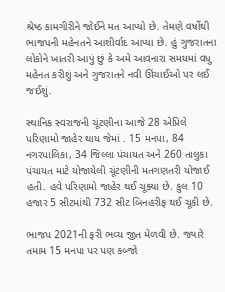શ્રેષ્ઠ કામગીરીને જોઈને મત આપ્યો છે. તેમણે વર્ષોથી ભાજપની મહેનતને આશીર્વાદ આપ્યા છે. હું ગુજરાતના લોકોને ખાતરી આપું છું કે અમે આવનારા સમયમાં વધુ મહેનત કરીશું અને ગુજરાતને નવી ઊંચાઈઓ પર લઈ જઈશું.

સ્થાનિક સ્વરાજની ચૂંટણીના આજે 28 એપ્રિલે પરિણામો જાહેર થાય જેમાં . 15 મનપા, 84 નગરપાલિકા, 34 જિલ્લા પંચાયત અને 260 તાલુકા પંચાયત માટે યોજાયેલી ચૂંટણીની મતગણતરી યોજાઈ હતી. હવે પરિણામો જાહેર થઈ ચૂક્યા છે. કુલ 10 હજાર 5 સીટમાંથી 732 સીટ બિનહરીફ થઈ ચૂકી છે.

ભાજપ 2021ની ફરી ભવ્ય જીત મેળવી છે. જ્યારે તમામ 15 મનપા પર પણ કબ્જો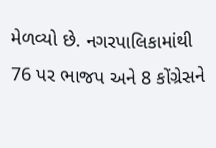મેળવ્યો છે. નગરપાલિકામાંથી 76 પર ભાજપ અને 8 કોંગ્રેસને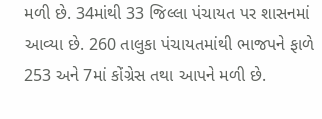મળી છે. 34માંથી 33 જિલ્લા પંચાયત પર શાસનમાં આવ્યા છે. 260 તાલુકા પંચાયતમાંથી ભાજપને ફાળે 253 અને 7માં કોંગ્રેસ તથા આપને મળી છે.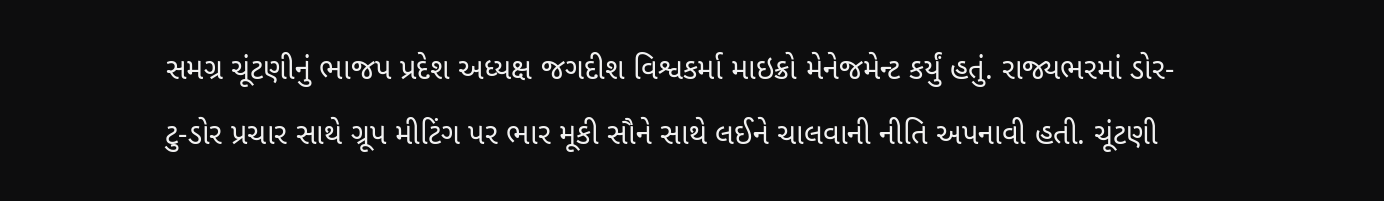સમગ્ર ચૂંટણીનું ભાજપ પ્રદેશ અધ્યક્ષ જગદીશ વિશ્વકર્મા માઇક્રો મેનેજમેન્ટ કર્યું હતું. રાજ્યભરમાં ડોર-ટુ-ડોર પ્રચાર સાથે ગ્રૂપ મીટિંગ પર ભાર મૂકી સૌને સાથે લઈને ચાલવાની નીતિ અપનાવી હતી. ચૂંટણી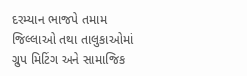દરમ્યાન ભાજપે તમામ જિલ્લાઓ તથા તાલુકાઓમાં ગ્રુપ મિટિંગ અને સામાજિક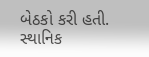બેઠકો કરી હતી. સ્થાનિક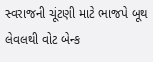સ્વરાજની ચૂંટણી માટે ભાજપે બૂથ લેવલથી વોટ બેન્ક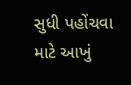સુધી પહોંચવા માટે આખું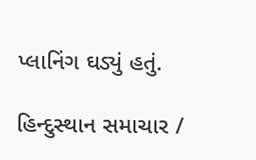પ્લાનિંગ ઘડ્યું હતું.

હિન્દુસ્થાન સમાચાર /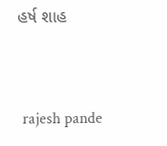હર્ષ શાહ


 rajesh pande